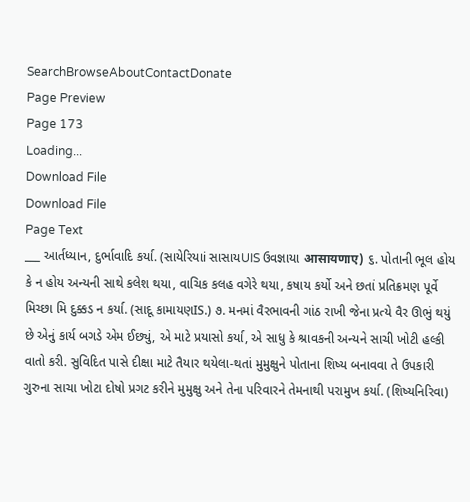SearchBrowseAboutContactDonate
Page Preview
Page 173
Loading...
Download File
Download File
Page Text
___ આર્તધ્યાન, દુર્ભાવાદિ કર્યા. (સાયેરિયાi સાસાયUIS ઉવજ્ઞાયા आसायणाए) ૬. પોતાની ભૂલ હોય કે ન હોય અન્યની સાથે કલેશ થયા, વાચિક કલહ વગેરે થયા, કષાય કર્યો અને છતાં પ્રતિક્રમણ પૂર્વે મિચ્છા મિ દુક્કડ ન કર્યા. (સાદૂ કામાયણIS.) ૭. મનમાં વૈરભાવની ગાંઠ રાખી જેના પ્રત્યે વૈર ઊભું થયું છે એનું કાર્ય બગડે એમ ઈછ્યું, એ માટે પ્રયાસો કર્યા, એ સાધુ કે શ્રાવકની અન્યને સાચી ખોટી હલ્કી વાતો કરી. સુવિદિત પાસે દીક્ષા માટે તૈયાર થયેલા-થતાં મુમુક્ષુને પોતાના શિષ્ય બનાવવા તે ઉપકારી ગુરુના સાચા ખોટા દોષો પ્રગટ કરીને મુમુક્ષુ અને તેના પરિવારને તેમનાથી પરામુખ કર્યા. (શિષ્યનિરિવા)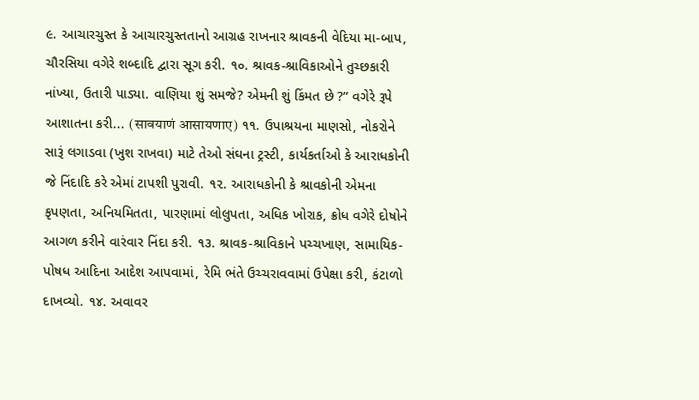૯. આચારચુસ્ત કે આચારચુસ્તતાનો આગ્રહ રાખનાર શ્રાવકની વેદિયા મા-બાપ, ચૌરસિયા વગેરે શબ્દાદિ દ્વારા સૂગ કરી. ૧૦. શ્રાવક-શ્રાવિકાઓને તુચ્છકારી નાંખ્યા, ઉતારી પાડ્યા. વાણિયા શું સમજે? એમની શું કિંમત છે ?” વગેરે રૂપે આશાતના કરી... (सावयाणं आसायणाए) ૧૧. ઉપાશ્રયના માણસો, નોકરોને સારૂં લગાડવા (ખુશ રાખવા) માટે તેઓ સંઘના ટ્રસ્ટી, કાર્યકર્તાઓ કે આરાધકોની જે નિંદાદિ કરે એમાં ટાપશી પુરાવી. ૧૨. આરાધકોની કે શ્રાવકોની એમના કૃપણતા, અનિયમિતતા, પારણામાં લોલુપતા, અધિક ખોરાક, ક્રોધ વગેરે દોષોને આગળ કરીને વારંવાર નિંદા કરી. ૧૩. શ્રાવક-શ્રાવિકાને પચ્ચખાણ, સામાયિક-પોષધ આદિના આદેશ આપવામાં, રેમિ ભંતે ઉચ્ચરાવવામાં ઉપેક્ષા કરી, કંટાળો દાખવ્યો. ૧૪. અવાવર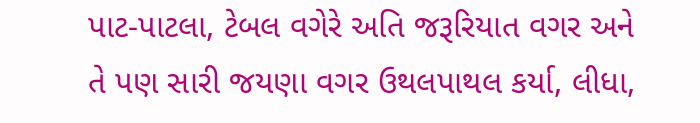પાટ-પાટલા, ટેબલ વગેરે અતિ જરૂરિયાત વગર અને તે પણ સારી જયણા વગર ઉથલપાથલ કર્યા, લીધા,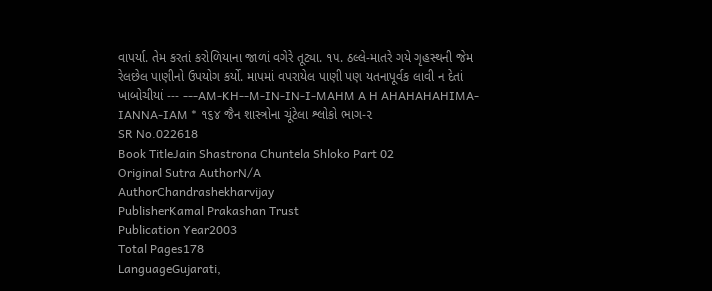વાપર્યા. તેમ કરતાં કરોળિયાના જાળાં વગેરે તૂટ્યા. ૧૫. ઠલ્લે-માતરે ગયે ગૃહસ્થની જેમ રેલછેલ પાણીનો ઉપયોગ કર્યો. માપમાં વપરાયેલ પાણી પણ યતનાપૂર્વક લાવી ન દેતાં ખાબોચીયાં --- ---AM-KH--M-IN-IN-I-MAHM A H AHAHAHAHIMA- IANNA-IAM * ૧૬૪ જૈન શાસ્ત્રોના ચૂંટેલા શ્લોકો ભાગ-૨
SR No.022618
Book TitleJain Shastrona Chuntela Shloko Part 02
Original Sutra AuthorN/A
AuthorChandrashekharvijay
PublisherKamal Prakashan Trust
Publication Year2003
Total Pages178
LanguageGujarati,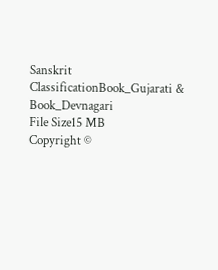Sanskrit
ClassificationBook_Gujarati & Book_Devnagari
File Size15 MB
Copyright ©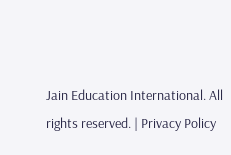Jain Education International. All rights reserved. | Privacy Policy